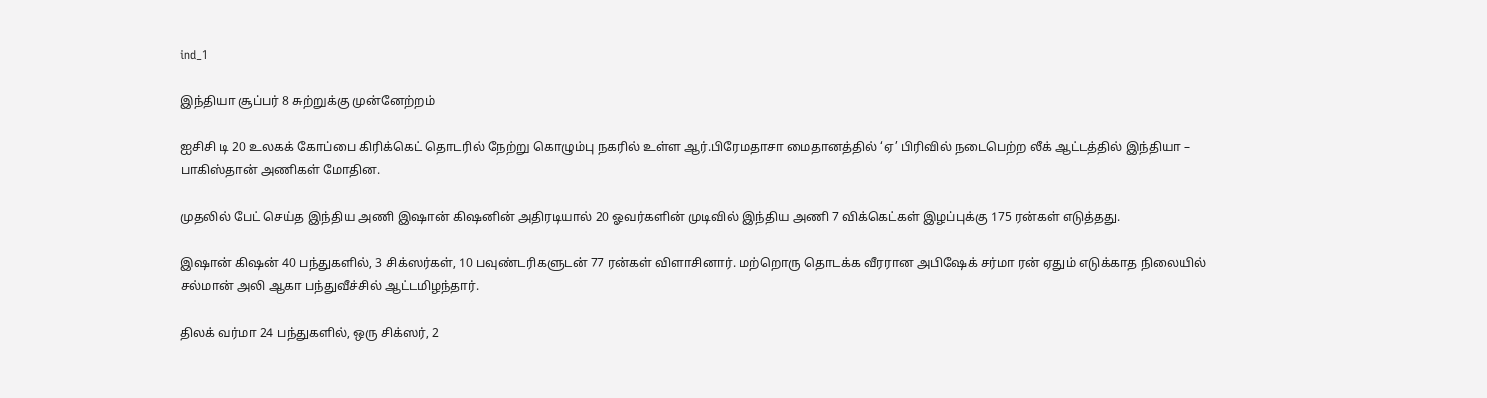ind_1

இந்தியா சூப்பர் 8 சுற்றுக்கு முன்னேற்றம்

ஐசிசி டி 20 உலகக் கோப்பை கிரிக்கெட் தொடரில் நேற்று கொழும்பு நகரில் உள்ள ஆர்.பிரேமதாசா மைதானத்தில் ‘ஏ’ பிரிவில் நடைபெற்ற லீக் ஆட்டத்தில் இந்தியா – பாகிஸ்தான் அணிகள் மோதின.

முதலில் பேட் செய்த இந்திய அணி இஷான் கிஷனின் அதிரடியால் 20 ஓவர்களின் முடிவில் இந்திய அணி 7 விக்கெட்கள் இழப்புக்கு 175 ரன்கள் எடுத்தது.

இஷான் கிஷன் 40 பந்துகளில், 3 சிக்ஸர்கள், 10 பவுண்டரிகளுடன் 77 ரன்கள் விளாசினார். மற்றொரு தொடக்க வீரரான அபிஷேக் சர்மா ரன் ஏதும் எடுக்காத நிலையில் சல்மான் அலி ஆகா பந்துவீச்சில் ஆட்டமிழந்தார்.

திலக் வர்மா 24 பந்துகளில், ஒரு சிக்ஸர், 2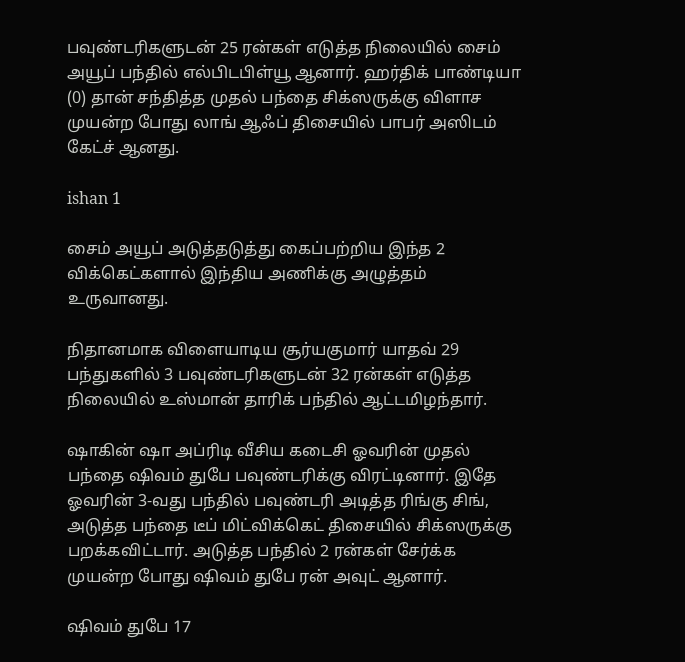பவுண்டரிகளுடன் 25 ரன்கள் எடுத்த நிலையில் சைம் அயூப் பந்தில் எல்பிடபிள்யூ ஆனார். ஹர்திக் பாண்டியா (0) தான் சந்தித்த முதல் பந்தை சிக்ஸருக்கு விளாச முயன்ற போது லாங் ஆஃப் திசையில் பாபர் அஸிடம் கேட்ச் ஆனது.

ishan 1

சைம் அயூப் அடுத்தடுத்து கைப்பற்றிய இந்த 2 விக்கெட்களால் இந்திய அணிக்கு அழுத்தம் உருவானது.

நிதானமாக விளையாடிய சூர்யகுமார் யாதவ் 29 பந்துகளில் 3 பவுண்டரிகளுடன் 32 ரன்கள் எடுத்த நிலையில் உஸ்மான் தாரிக் பந்தில் ஆட்டமிழந்தார்.

ஷாகின் ஷா அப்ரிடி வீசிய கடைசி ஓவரின் முதல் பந்தை ஷிவம் துபே பவுண்டரிக்கு விரட்டினார். இதே ஓவரின் 3-வது பந்தில் பவுண்டரி அடித்த ரிங்கு சிங், அடுத்த பந்தை டீப் மிட்விக்கெட் திசையில் சிக்ஸருக்கு பறக்கவிட்டார். அடுத்த பந்தில் 2 ரன்கள் சேர்க்க முயன்ற போது ஷிவம் துபே ரன் அவுட் ஆனார்.

ஷிவம் துபே 17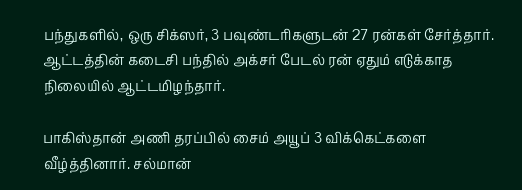பந்துகளில், ஒரு சிக்ஸர், 3 பவுண்டரிகளுடன் 27 ரன்கள் சேர்த்தார். ஆட்டத்தின் கடைசி பந்தில் அக்சர் பேடல் ரன் ஏதும் எடுக்காத நிலையில் ஆட்டமிழந்தார்.

பாகிஸ்தான் அணி தரப்பில் சைம் அயூப் 3 விக்கெட்களை வீழ்த்தினார். சல்மான்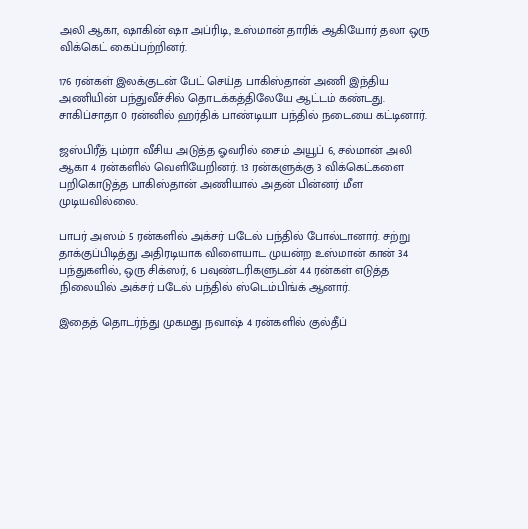அலி ஆகா, ஷாகின் ஷா அப்ரிடி, உஸ்மான் தாரிக் ஆகியோர் தலா ஒரு விக்கெட் கைப்பற்றினர்.

176 ரன்கள் இலக்குடன் பேட் செய்த பாகிஸ்தான் அணி இந்திய அணியின் பந்துவீச்சில் தொடக்கத்திலேயே ஆட்டம் கண்டது. சாகிப்சாதா 0 ரன்னில் ஹர்திக் பாண்டியா பந்தில் நடையை கட்டினார்.

ஜஸ்பிரீத் பும்ரா வீசிய அடுத்த ஓவரில் சைம் அயூப் 6, சல்மான் அலி ஆகா 4 ரன்களில் வெளியேறினர். 13 ரன்களுக்கு 3 விக்கெட்களை பறிகொடுத்த பாகிஸ்தான் அணியால் அதன் பின்னர் மீள முடியவில்லை.

பாபர் அஸம் 5 ரன்களில் அக்சர் படேல் பந்தில் போல்டானார். சற்று தாக்குப்பிடித்து அதிரடியாக விளையாட முயன்ற உஸ்மான் கான் 34 பந்துகளில், ஒரு சிக்ஸர், 6 பவுண்டரிகளுடன் 44 ரன்கள் எடுத்த நிலையில் அக்சர் படேல் பந்தில் ஸ்டெம்பிங்க் ஆனார்.

இதைத் தொடர்ந்து முகமது நவாஷ் 4 ரன்களில் குல்தீப்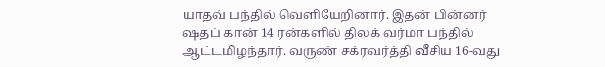யாதவ் பந்தில் வெளியேறினார். இதன் பின்னர் ஷதப் கான் 14 ரன்களில் திலக் வர்மா பந்தில் ஆட்டமிழந்தார். வருண் சக்ரவர்த்தி வீசிய 16-வது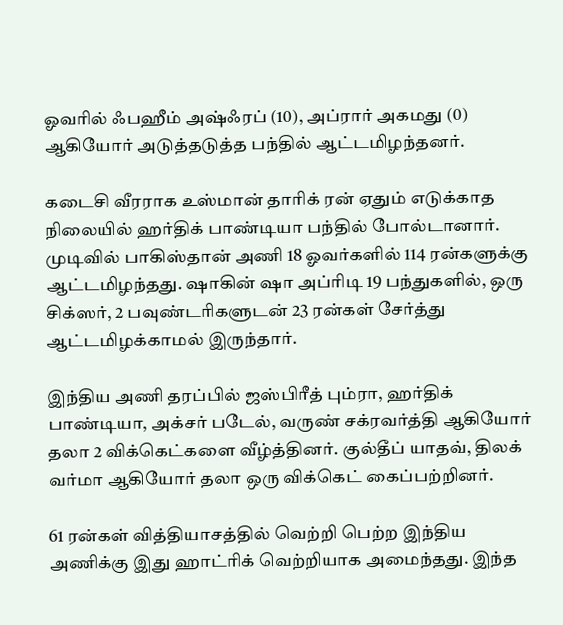ஓவரில் ஃபஹீம் அஷ்ஃரப் (10), அப்ரார் அகமது (0) ஆகியோர் அடுத்தடுத்த பந்தில் ஆட்டமிழந்தனர்.

கடைசி வீரராக உஸ்மான் தாரிக் ரன் ஏதும் எடுக்காத நிலையில் ஹர்திக் பாண்டியா பந்தில் போல்டானார். முடிவில் பாகிஸ்தான் அணி 18 ஓவர்களில் 114 ரன்களுக்கு ஆட்டமிழந்தது. ஷாகின் ஷா அப்ரிடி 19 பந்துகளில், ஒரு சிக்ஸர், 2 பவுண்டரிகளுடன் 23 ரன்கள் சேர்த்து ஆட்டமிழக்காமல் இருந்தார்.

இந்திய அணி தரப்பில் ஜஸ்பிரீத் பும்ரா, ஹர்திக் பாண்டியா, அக்சர் படேல், வருண் சக்ரவர்த்தி ஆகியோர் தலா 2 விக்கெட்களை வீழ்த்தினர். குல்தீப் யாதவ், திலக் வர்மா ஆகியோர் தலா ஒரு விக்கெட் கைப்பற்றினர்.

61 ரன்கள் வித்தியாசத்தில் வெற்றி பெற்ற இந்திய அணிக்கு இது ஹாட்ரிக் வெற்றியாக அமைந்தது. இந்த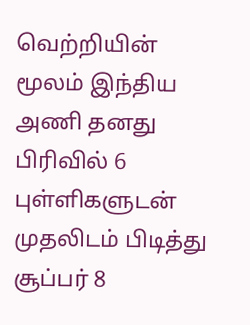வெற்றியின் மூலம் இந்திய அணி தனது பிரிவில் 6 புள்ளிகளுடன் முதலிடம் பிடித்து சூப்பர் 8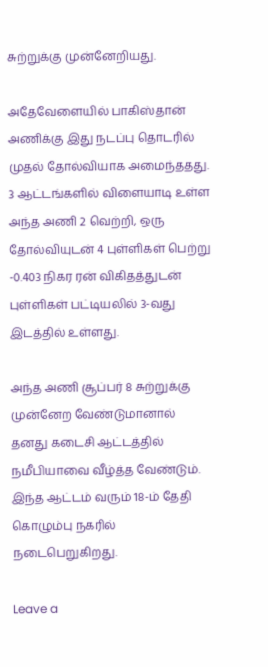சுற்றுக்கு முன்னேறியது.

அதேவேளையில் பாகிஸ்தான் அணிக்கு இது நடப்பு தொடரில் முதல் தோல்வியாக அமைந்ததது. 3 ஆட்டங்களில் விளையாடி உள்ள அந்த அணி 2 வெற்றி, ஒரு தோல்வியுடன் 4 புள்ளிகள் பெற்று -0.403 நிகர ரன் விகிதத்துடன் புள்ளிகள் பட்டியலில் 3-வது இடத்தில் உள்ளது.

அந்த அணி சூப்பர் 8 சுற்றுக்கு முன்னேற வேண்டுமானால் தனது கடைசி ஆட்டத்தில் நமீபியாவை வீழ்த்த வேண்டும். இந்த ஆட்டம் வரும் 18-ம் தேதி கொழும்பு நகரில் நடைபெறுகிறது.

Leave a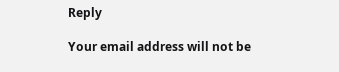Reply

Your email address will not be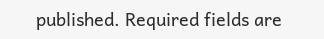published. Required fields are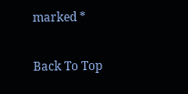marked *

Back To Top